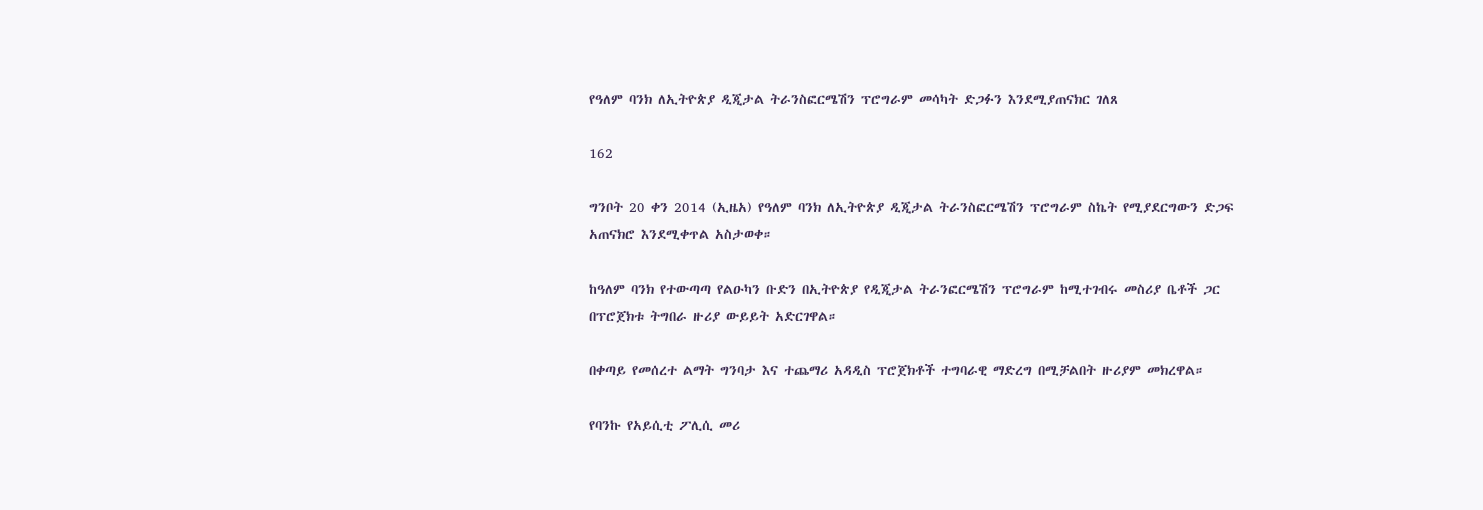የዓለም ባንክ ለኢትዮጵያ ዲጂታል ትራንስፎርሜሽን ፕሮግራም መሳካት ድጋፉን እንደሚያጠናክር ገለጸ

162

ግንቦት 20 ቀን 2014 (ኢዜአ) የዓለም ባንክ ለኢትዮጵያ ዲጂታል ትራንስፎርሜሽን ፕሮግራም ስኬት የሚያደርግውን ድጋፍ አጠናክሮ እንደሚቀጥል አስታወቀ።

ከዓለም ባንክ የተውጣጣ የልዑካን ቡድን በኢትዮጵያ የዲጂታል ትራንፎርሜሽን ፕሮግራም ከሚተገብሩ መስሪያ ቤቶች ጋር በፕሮጀክቱ ትግበራ ዙሪያ ውይይት አድርገዋል።

በቀጣይ የመሰረተ ልማት ግንባታ እና ተጨማሪ አዳዲስ ፕሮጀክቶች ተግባራዊ ማድረግ በሚቻልበት ዙሪያም መክረዋል።

የባንኩ የአይሲቲ ፖሊሲ መሪ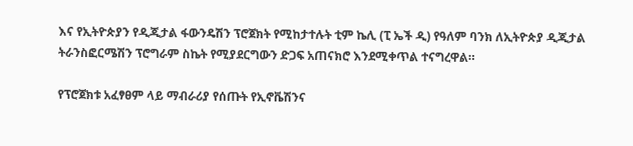እና የኢትዮጵያን የዲጂታል ፋውንዴሽን ፕሮጀክት የሚከታተሉት ቲም ኬሊ (ፒ ኤች ዲ) የዓለም ባንክ ለኢትዮጵያ ዲጂታል ትራንስፎርሜሽን ፕሮግራም ስኬት የሚያደርግውን ድጋፍ አጠናክሮ እንደሚቀጥል ተናግረዋል።

የፕሮጀክቱ አፈፃፀም ላይ ማብራሪያ የሰጡት የኢኖቬሽንና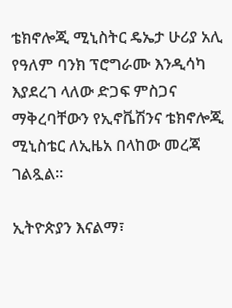ቴክኖሎጂ ሚኒስትር ዴኤታ ሁሪያ አሊ የዓለም ባንክ ፕሮግራሙ እንዲሳካ እያደረገ ላለው ድጋፍ ምስጋና ማቅረባቸውን የኢኖቬሽንና ቴክኖሎጂ ሚኒስቴር ለኢዜአ በላከው መረጃ ገልጿል።

ኢትዮጵያን እናልማ፣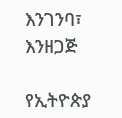እንገንባ፣ እንዘጋጅ

የኢትዮጵያ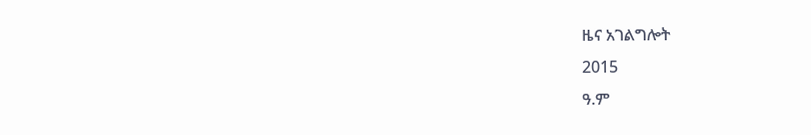ዜና አገልግሎት
2015
ዓ.ም